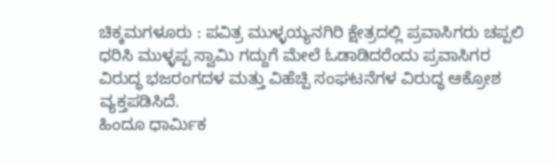ಚಿಕ್ಕಮಗಳೂರು : ಪವಿತ್ರ ಮುಳ್ಳಯ್ಯನಗಿರಿ ಕ್ಷೇತ್ರದಲ್ಲಿ ಪ್ರವಾಸಿಗರು ಚಪ್ಪಲಿ ಧರಿಸಿ ಮುಳ್ಳಪ್ಪ ಸ್ವಾಮಿ ಗದ್ದುಗೆ ಮೇಲೆ ಓಡಾಡಿದರೆಂದು ಪ್ರವಾಸಿಗರ ವಿರುದ್ಧ ಭಜರಂಗದಳ ಮತ್ತು ವಿಹೆಚ್ಪಿ ಸಂಘಟನೆಗಳ ವಿರುದ್ಧ ಆಕ್ರೋಶ ವ್ಯಕ್ತಪಡಿಸಿದೆ.
ಹಿಂದೂ ಧಾರ್ಮಿಕ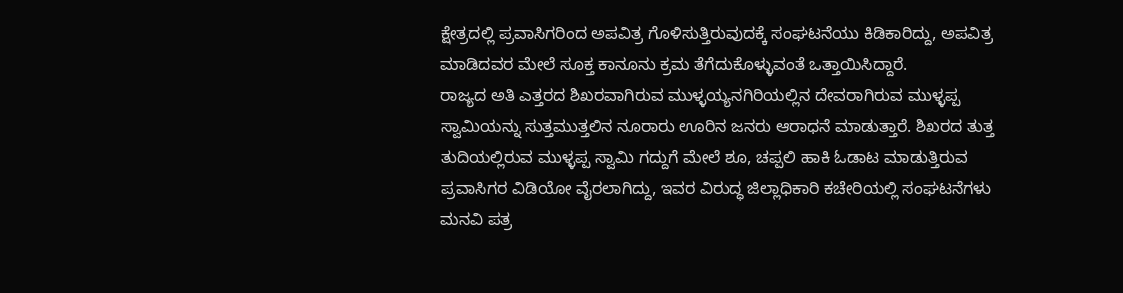ಕ್ಷೇತ್ರದಲ್ಲಿ ಪ್ರವಾಸಿಗರಿಂದ ಅಪವಿತ್ರ ಗೊಳಿಸುತ್ತಿರುವುದಕ್ಕೆ ಸಂಘಟನೆಯು ಕಿಡಿಕಾರಿದ್ದು, ಅಪವಿತ್ರ ಮಾಡಿದವರ ಮೇಲೆ ಸೂಕ್ತ ಕಾನೂನು ಕ್ರಮ ತೆಗೆದುಕೊಳ್ಳುವಂತೆ ಒತ್ತಾಯಿಸಿದ್ದಾರೆ.
ರಾಜ್ಯದ ಅತಿ ಎತ್ತರದ ಶಿಖರವಾಗಿರುವ ಮುಳ್ಳಯ್ಯನಗಿರಿಯಲ್ಲಿನ ದೇವರಾಗಿರುವ ಮುಳ್ಳಪ್ಪ ಸ್ವಾಮಿಯನ್ನು ಸುತ್ತಮುತ್ತಲಿನ ನೂರಾರು ಊರಿನ ಜನರು ಆರಾಧನೆ ಮಾಡುತ್ತಾರೆ. ಶಿಖರದ ತುತ್ತ ತುದಿಯಲ್ಲಿರುವ ಮುಳ್ಳಪ್ಪ ಸ್ವಾಮಿ ಗದ್ದುಗೆ ಮೇಲೆ ಶೂ, ಚಪ್ಪಲಿ ಹಾಕಿ ಓಡಾಟ ಮಾಡುತ್ತಿರುವ ಪ್ರವಾಸಿಗರ ವಿಡಿಯೋ ವೈರಲಾಗಿದ್ದು, ಇವರ ವಿರುದ್ಧ ಜಿಲ್ಲಾಧಿಕಾರಿ ಕಚೇರಿಯಲ್ಲಿ ಸಂಘಟನೆಗಳು ಮನವಿ ಪತ್ರ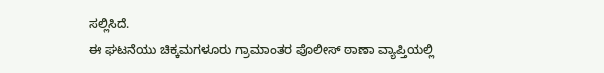ಸಲ್ಲಿಸಿದೆ.
ಈ ಘಟನೆಯು ಚಿಕ್ಕಮಗಳೂರು ಗ್ರಾಮಾಂತರ ಪೊಲೀಸ್ ಠಾಣಾ ವ್ಯಾಪ್ತಿಯಲ್ಲಿ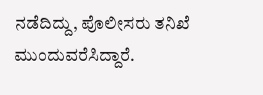ನಡೆದಿದ್ದು, ಪೊಲೀಸರು ತನಿಖೆ ಮುಂದುವರೆಸಿದ್ದಾರೆ.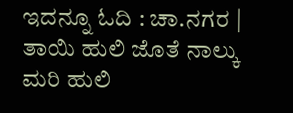ಇದನ್ನೂ ಓದಿ : ಚಾ.ನಗರ | ತಾಯಿ ಹುಲಿ ಜೊತೆ ನಾಲ್ಕು ಮರಿ ಹುಲಿ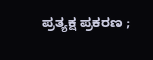ಪ್ರತ್ಯಕ್ಷ ಪ್ರಕರಣ ;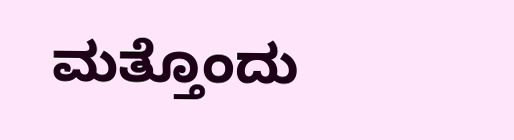ಮತ್ತೊಂದು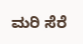ಮರಿ ಸೆರೆ